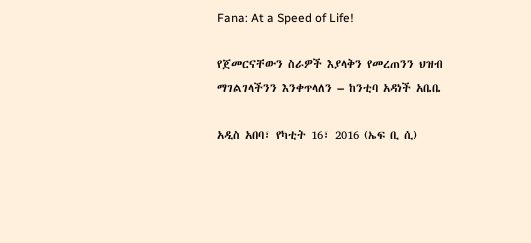Fana: At a Speed of Life!

የጀመርናቸውን ስራዎች እያላቅን የመረጠንን ህዝብ ማገልገላችንን እንቀጥላለን – ከንቲባ አዳነች አቤቤ

አዲስ አበባ፣ የካቲት 16፣ 2016 (ኤፍ ቢ ሲ)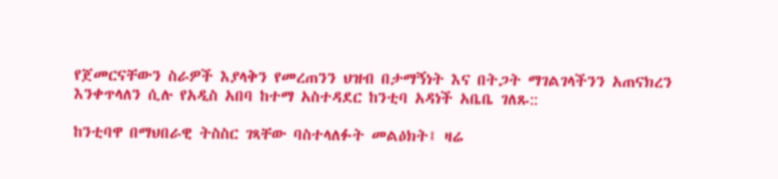የጀመርናቸውን ስራዎች እያላቅን የመረጠንን ህዝብ በታማኝነት እና በትጋት ማገልገላችንን አጠናክረን እንቀጥላለን ሲሉ የአዲስ አበባ ከተማ አስተዳደር ከንቲባ አዳነች አቤቤ ገለጹ::

ከንቲባዋ በማህበራዊ ትስስር ገጻቸው ባስተላለፉት መልዕክት፤ ዛሬ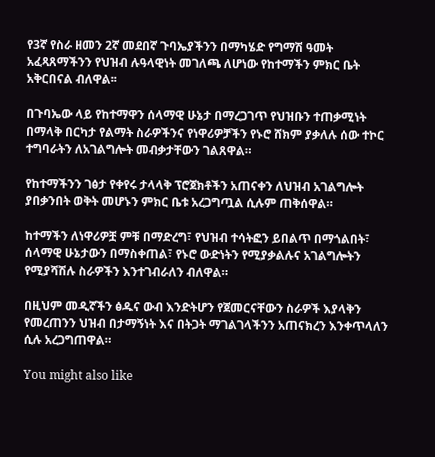የ3ኛ የስራ ዘመን 2ኛ መደበኛ ጉባኤያችንን በማካሄድ የግማሽ ዓመት አፈጻጸማችንን የህዝብ ሉዓላዊነት መገለጫ ለሆነው የከተማችን ምክር ቤት አቅርበናል ብለዋል፡፡

በጉባኤው ላይ የከተማዋን ሰላማዊ ሁኔታ በማረጋገጥ የህዝቡን ተጠቃሚነት በማላቅ በርካታ የልማት ስራዎችንና የነዋሪዎቻችን የኑሮ ሸክም ያቃለሉ ሰው ተኮር ተግባራትን ለአገልግሎት መብቃታቸውን ገልጸዋል።

የከተማችንን ገፅታ የቀየሩ ታላላቅ ፕሮጀክቶችን አጠናቀን ለህዝብ አገልግሎት ያበቃንበት ወቅት መሆኑን ምክር ቤቱ አረጋግጧል ሲሉም ጠቅሰዋል።

ከተማችን ለነዋሪዎቿ ምቹ በማድረግ፣ የህዝብ ተሳትፎን ይበልጥ በማጎልበት፣ ሰላማዊ ሁኔታውን በማስቀጠል፣ የኑሮ ውድነትን የሚያቃልሉና አገልግሎትን የሚያሻሽሉ ስራዎችን እንተገብራለን ብለዋል።

በዚህም መዲኛችን ፅዱና ውብ እንድትሆን የጀመርናቸውን ስራዎች እያላቅን የመረጠንን ህዝብ በታማኝነት እና በትጋት ማገልገላችንን አጠናክረን እንቀጥላለን ሲሉ አረጋግጠዋል።

You might also like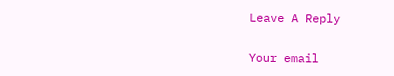Leave A Reply

Your email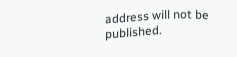address will not be published.